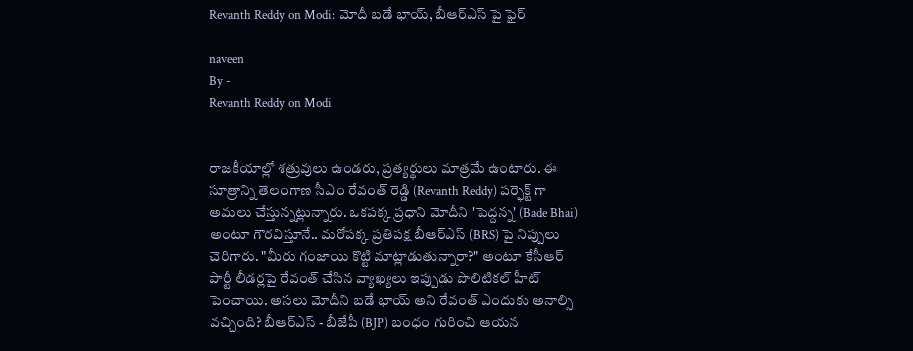Revanth Reddy on Modi: మోదీ బడే భాయ్, బీఆర్ఎస్ పై ఫైర్

naveen
By -
Revanth Reddy on Modi


రాజకీయాల్లో శత్రువులు ఉండరు, ప్రత్యర్థులు మాత్రమే ఉంటారు. ఈ సూత్రాన్ని తెలంగాణ సీఎం రేవంత్ రెడ్డి (Revanth Reddy) పర్ఫెక్ట్ గా అమలు చేస్తున్నట్లున్నారు. ఒకపక్క ప్రధాని మోదీని 'పెద్దన్న' (Bade Bhai) అంటూ గౌరవిస్తూనే.. మరోపక్క ప్రతిపక్ష బీఆర్ఎస్ (BRS) పై నిప్పులు చెరిగారు. "మీరు గంజాయి కొట్టి మాట్లాడుతున్నారా?" అంటూ కేసీఆర్ పార్టీ లీడర్లపై రేవంత్ చేసిన వ్యాఖ్యలు ఇప్పుడు పొలిటికల్ హీట్ పెంచాయి. అసలు మోదీని బడే భాయ్ అని రేవంత్ ఎందుకు అనాల్సి వచ్చింది? బీఆర్ఎస్ - బీజేపీ (BJP) బంధం గురించి ఆయన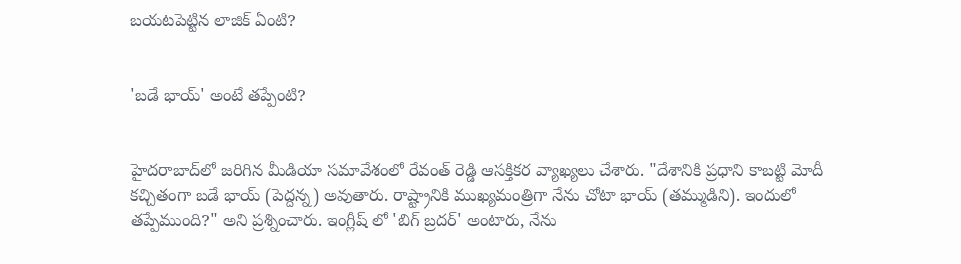బయటపెట్టిన లాజిక్ ఏంటి?


'బడే భాయ్' అంటే తప్పేంటి?


హైదరాబాద్‌లో జరిగిన మీడియా సమావేశంలో రేవంత్ రెడ్డి ఆసక్తికర వ్యాఖ్యలు చేశారు. "దేశానికి ప్రధాని కాబట్టి మోదీ కచ్చితంగా బడే భాయ్ (పెద్దన్న) అవుతారు. రాష్ట్రానికి ముఖ్యమంత్రిగా నేను చోటా భాయ్ (తమ్ముడిని). ఇందులో తప్పేముంది?" అని ప్రశ్నించారు. ఇంగ్లీష్ లో 'బిగ్ బ్రదర్' అంటారు, నేను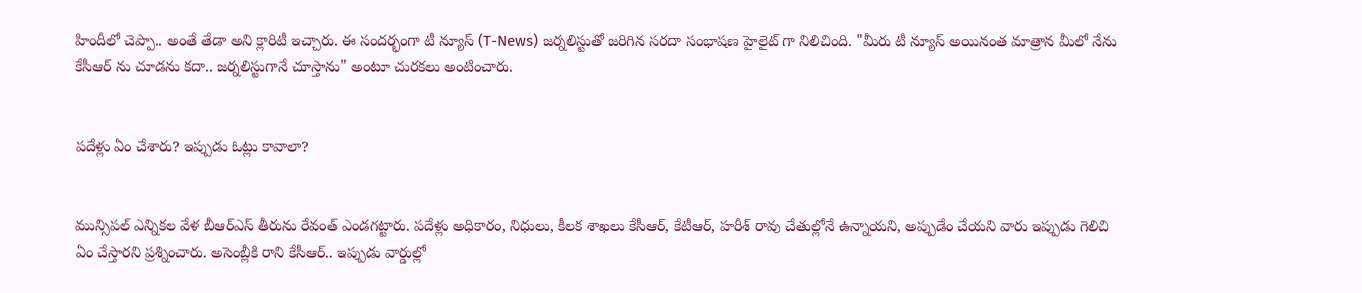హిందీలో చెప్పా.. అంతే తేడా అని క్లారిటీ ఇచ్చారు. ఈ సందర్భంగా టీ న్యూస్ (T-News) జర్నలిస్టుతో జరిగిన సరదా సంభాషణ హైలైట్ గా నిలిచింది. "మీరు టీ న్యూస్ అయినంత మాత్రాన మీలో నేను కేసీఆర్ ను చూడను కదా.. జర్నలిస్టుగానే చూస్తాను" అంటూ చురకలు అంటించారు.


పదేళ్లు ఏం చేశారు? ఇప్పుడు ఓట్లు కావాలా?


మున్సిపల్ ఎన్నికల వేళ బీఆర్ఎస్ తీరును రేవంత్ ఎండగట్టారు. పదేళ్లు అధికారం, నిధులు, కీలక శాఖలు కేసీఆర్, కేటీఆర్, హరీశ్ రావు చేతుల్లోనే ఉన్నాయని, అప్పుడేం చేయని వారు ఇప్పుడు గెలిచి ఏం చేస్తారని ప్రశ్నించారు. అసెంబ్లీకి రాని కేసీఆర్.. ఇప్పుడు వార్డుల్లో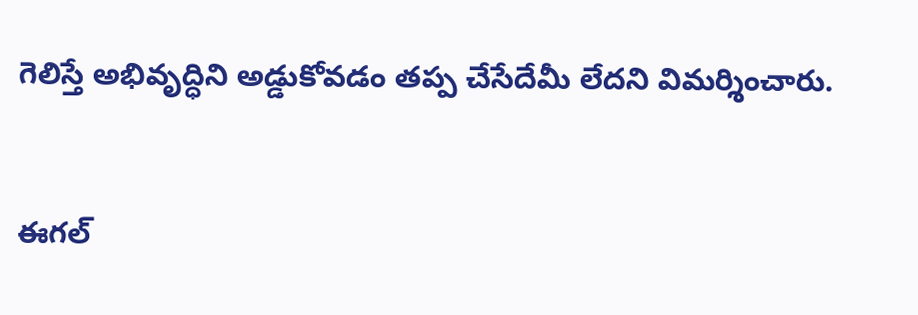గెలిస్తే అభివృద్ధిని అడ్డుకోవడం తప్ప చేసేదేమీ లేదని విమర్శించారు.


ఈగల్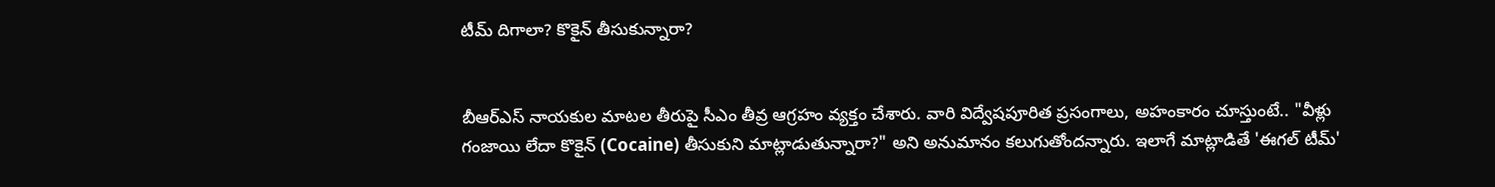టీమ్ దిగాలా? కొకైన్ తీసుకున్నారా?


బీఆర్ఎస్ నాయకుల మాటల తీరుపై సీఎం తీవ్ర ఆగ్రహం వ్యక్తం చేశారు. వారి విద్వేషపూరిత ప్రసంగాలు, అహంకారం చూస్తుంటే.. "వీళ్లు గంజాయి లేదా కొకైన్ (Cocaine) తీసుకుని మాట్లాడుతున్నారా?" అని అనుమానం కలుగుతోందన్నారు. ఇలాగే మాట్లాడితే 'ఈగల్ టీమ్'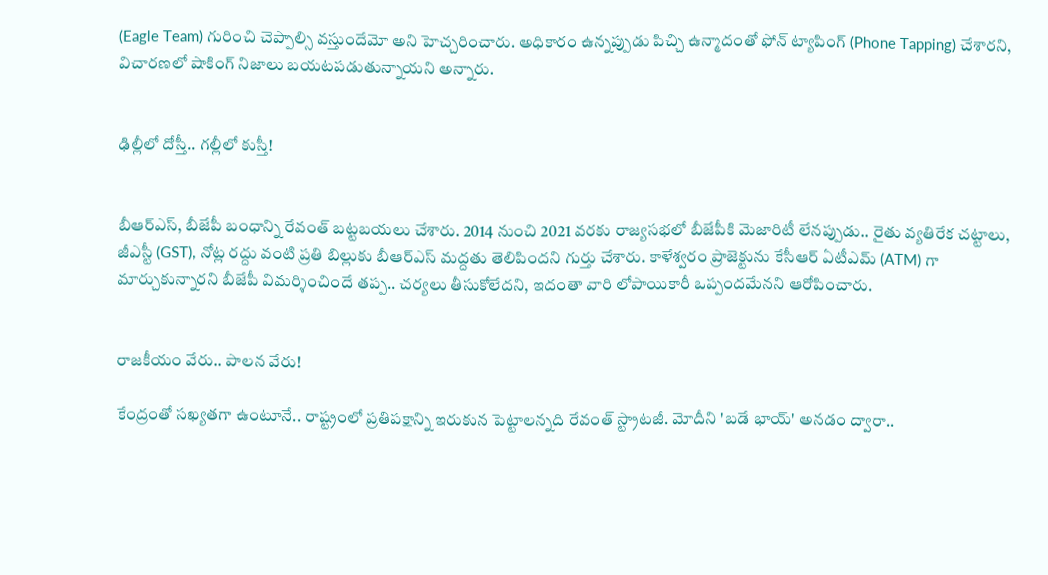(Eagle Team) గురించి చెప్పాల్సి వస్తుందేమో అని హెచ్చరించారు. అధికారం ఉన్నప్పుడు పిచ్చి ఉన్మాదంతో ఫోన్ ట్యాపింగ్ (Phone Tapping) చేశారని, విచారణలో షాకింగ్ నిజాలు బయటపడుతున్నాయని అన్నారు.


ఢిల్లీలో దోస్తీ.. గల్లీలో కుస్తీ!


బీఆర్ఎస్, బీజేపీ బంధాన్ని రేవంత్ బట్టబయలు చేశారు. 2014 నుంచి 2021 వరకు రాజ్యసభలో బీజేపీకి మెజారిటీ లేనప్పుడు.. రైతు వ్యతిరేక చట్టాలు, జీఎస్టీ (GST), నోట్ల రద్దు వంటి ప్రతి బిల్లుకు బీఆర్ఎస్ మద్దతు తెలిపిందని గుర్తు చేశారు. కాళేశ్వరం ప్రాజెక్టును కేసీఆర్ ఏటీఎమ్ (ATM) గా మార్చుకున్నారని బీజేపీ విమర్శించిందే తప్ప.. చర్యలు తీసుకోలేదని, ఇదంతా వారి లోపాయికారీ ఒప్పందమేనని ఆరోపించారు.


రాజకీయం వేరు.. పాలన వేరు!

కేంద్రంతో సఖ్యతగా ఉంటూనే.. రాష్ట్రంలో ప్రతిపక్షాన్ని ఇరుకున పెట్టాలన్నది రేవంత్ స్ట్రాటజీ. మోదీని 'బడే భాయ్' అనడం ద్వారా..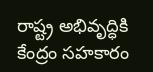రాష్ట్ర అభివృద్ధికి కేంద్రం సహకారం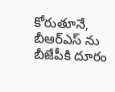కోరుతూనే, బీఆర్ఎస్ ను బీజేపీకి దూరం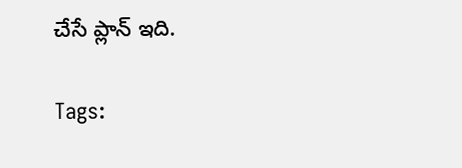చేసే ప్లాన్ ఇది.

Tags: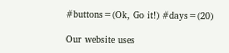#buttons=(Ok, Go it!) #days=(20)

Our website uses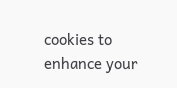cookies to enhance your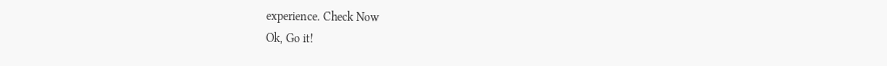experience. Check Now
Ok, Go it!